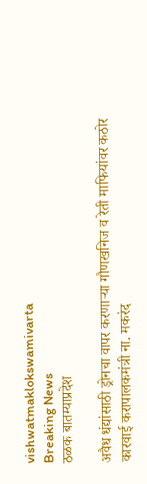vishwatmaklokswamivarta
Breaking News
ठळक बातम्याप्रदेश

अवैध धंद्यांसाठी ड्रोनचा वापर करणाऱ्या गौणखनिज व रेती माफियांवर कठोर कारवाई करापालकमंत्री ना. मकरंद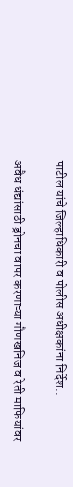पाटील यांचे जिल्हाधिकारी व पोलीस अधीक्षकांना निर्देश..

अवैध धंद्यांसाठी ड्रोनचा वापर करणाऱ्या गौणखनिज व रेती माफियांवर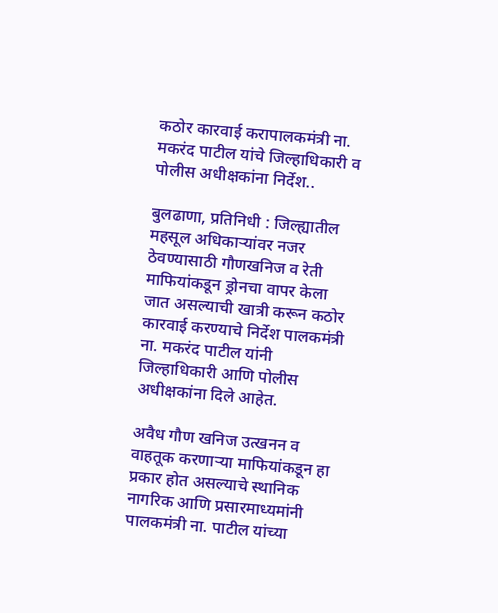कठोर कारवाई करापालकमंत्री ना. मकरंद पाटील यांचे जिल्हाधिकारी व पोलीस अधीक्षकांना निर्देश..

बुलढाणा, प्रतिनिधी : जिल्ह्यातील महसूल अधिकाऱ्यांवर नजर ठेवण्यासाठी गौणखनिज व रेती माफियांकडून ड्रोनचा वापर केला जात असल्याची खात्री करून कठोर कारवाई करण्याचे निर्देश पालकमंत्री ना. मकरंद पाटील यांनी जिल्हाधिकारी आणि पोलीस अधीक्षकांना दिले आहेत.

अवैध गौण खनिज उत्खनन व वाहतूक करणाऱ्या माफियांकडून हा प्रकार होत असल्याचे स्थानिक नागरिक आणि प्रसारमाध्यमांनी पालकमंत्री ना. पाटील यांच्या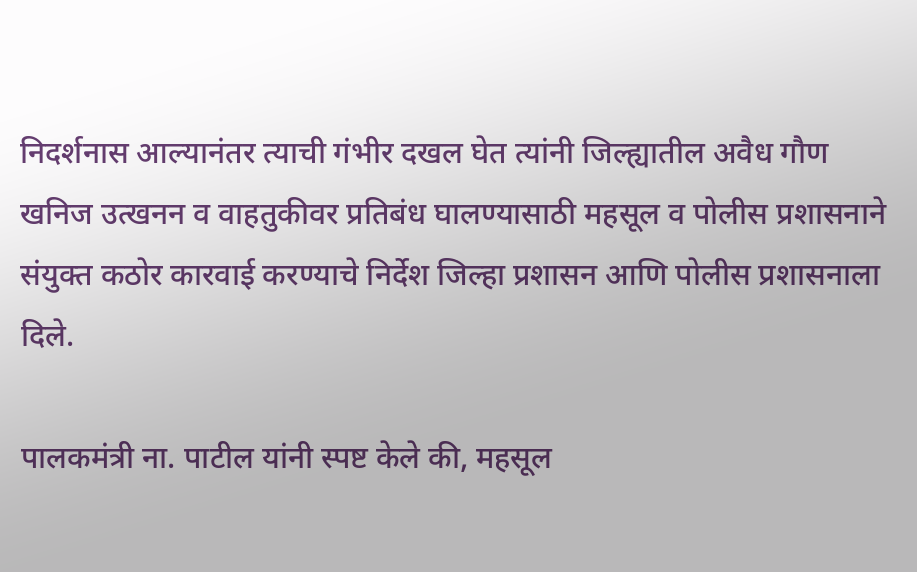निदर्शनास आल्यानंतर त्याची गंभीर दखल घेत त्यांनी जिल्ह्यातील अवैध गौण खनिज उत्खनन व वाहतुकीवर प्रतिबंध घालण्यासाठी महसूल व पोलीस प्रशासनाने संयुक्त कठोर कारवाई करण्याचे निर्देश जिल्हा प्रशासन आणि पोलीस प्रशासनाला दिले.

पालकमंत्री ना. पाटील यांनी स्पष्ट केले की, महसूल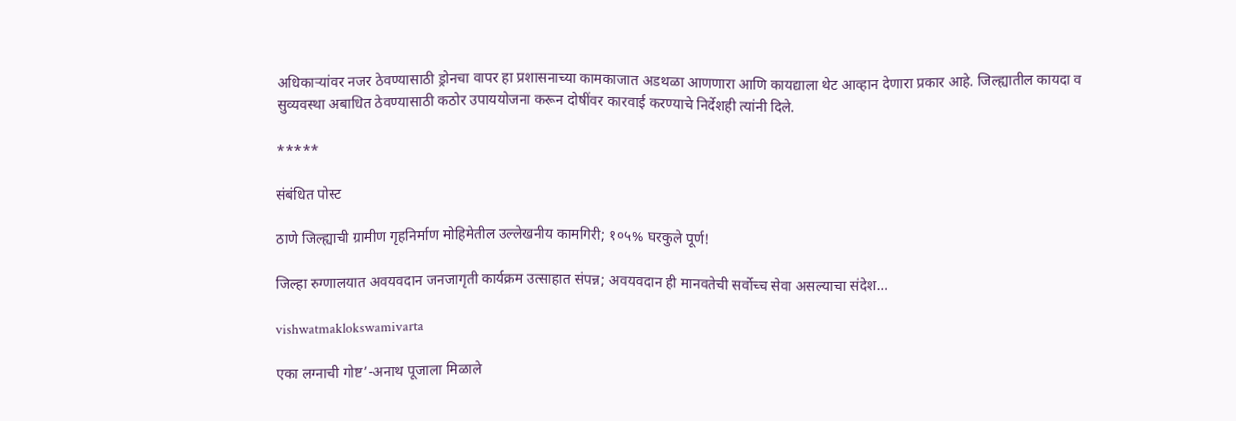अधिकाऱ्यांवर नजर ठेवण्यासाठी ड्रोनचा वापर हा प्रशासनाच्या कामकाजात अडथळा आणणारा आणि कायद्याला थेट आव्हान देणारा प्रकार आहे. जिल्ह्यातील कायदा व सुव्यवस्था अबाधित ठेवण्यासाठी कठोर उपाययोजना करून दोषींवर कारवाई करण्याचे निर्देशही त्यांनी दिले.

*****

संबंधित पोस्ट

ठाणे जिल्ह्याची ग्रामीण गृहनिर्माण मोहिमेतील उल्लेखनीय कामगिरी; १०५% घरकुले पूर्ण!

जिल्हा रुग्णालयात अवयवदान जनजागृती कार्यक्रम उत्साहात संपन्न; अवयवदान ही मानवतेची सर्वोच्च सेवा असल्याचा संदेश…

vishwatmaklokswamivarta

एका लग्नाची गोष्ट’-अनाथ पूजाला मिळाले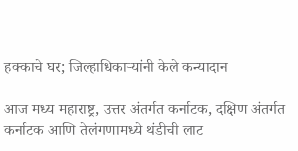हक्काचे घर; जिल्हाधिकाऱ्यांनी केले कन्यादान

आज मध्य महाराष्ट्र, उत्तर अंतर्गत कर्नाटक, दक्षिण अंतर्गत कर्नाटक आणि तेलंगणामध्ये थंडीची लाट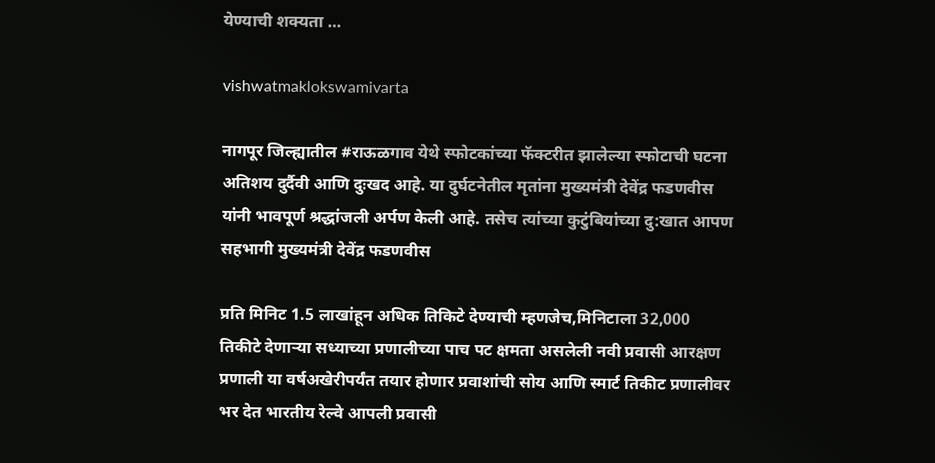येण्याची शक्यता …

vishwatmaklokswamivarta

नागपूर जिल्ह्यातील #राऊळगाव येथे स्फोटकांच्या फॅक्टरीत झालेल्या स्फोटाची घटना अतिशय दुर्दैवी आणि दुःखद आहे. या दुर्घटनेतील मृतांना मुख्यमंत्री देवेंद्र फडणवीस यांनी भावपूर्ण श्रद्धांजली अर्पण केली आहे. तसेच त्यांच्या कुटुंबियांच्या दु:खात आपण सहभागी मुख्यमंत्री देवेंद्र फडणवीस

प्रति मिनिट 1.5 लाखांहून अधिक तिकिटे देण्याची म्हणजेच,मिनिटाला 32,000 तिकीटे देणाऱ्या सध्याच्या प्रणालीच्या पाच पट क्षमता असलेली नवी प्रवासी आरक्षण प्रणाली या वर्षअखेरीपर्यंत तयार होणार प्रवाशांची सोय आणि स्मार्ट तिकीट प्रणालीवर भर देत भारतीय रेल्वे आपली प्रवासी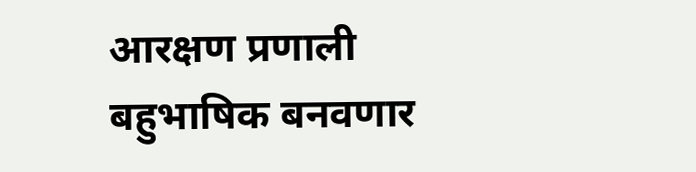आरक्षण प्रणाली बहुभाषिक बनवणार